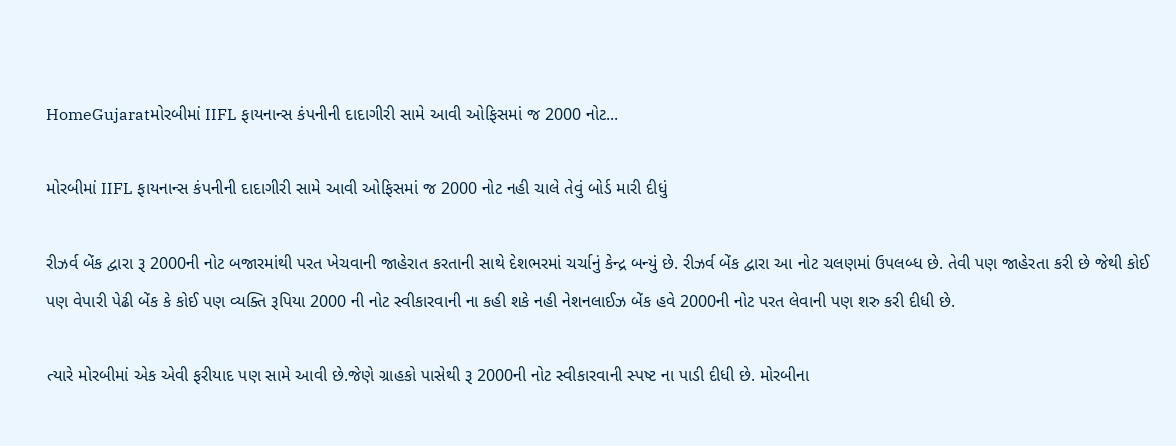HomeGujaratમોરબીમાં IIFL ફાયનાન્સ કંપનીની દાદાગીરી સામે આવી ઓફિસમાં જ 2000 નોટ...

મોરબીમાં IIFL ફાયનાન્સ કંપનીની દાદાગીરી સામે આવી ઓફિસમાં જ 2000 નોટ નહી ચાલે તેવું બોર્ડ મારી દીધું

રીઝર્વ બેંક દ્વારા રૂ 2000ની નોટ બજારમાંથી પરત ખેચવાની જાહેરાત કરતાની સાથે દેશભરમાં ચર્ચાનું કેન્દ્ર બન્યું છે. રીઝર્વ બેંક દ્વારા આ નોટ ચલણમાં ઉપલબ્ધ છે. તેવી પણ જાહેરતા કરી છે જેથી કોઈ પણ વેપારી પેઢી બેંક કે કોઈ પણ વ્યક્તિ રૂપિયા 2000 ની નોટ સ્વીકારવાની ના કહી શકે નહી નેશનલાઈઝ બેંક હવે 2000ની નોટ પરત લેવાની પણ શરુ કરી દીધી છે.

ત્યારે મોરબીમાં એક એવી ફરીયાદ પણ સામે આવી છે.જેણે ગ્રાહકો પાસેથી રૂ 2000ની નોટ સ્વીકારવાની સ્પષ્ટ ના પાડી દીધી છે. મોરબીના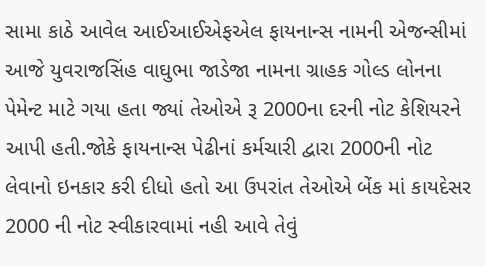સામા કાઠે આવેલ આઈઆઈએફએલ ફાયનાન્સ નામની એજન્સીમાં આજે યુવરાજસિંહ વાઘુભા જાડેજા નામના ગ્રાહક ગોલ્ડ લોનના પેમેન્ટ માટે ગયા હતા જ્યાં તેઓએ રૂ 2000ના દરની નોટ કેશિયરને આપી હતી.જોકે ફાયનાન્સ પેઢીનાં કર્મચારી દ્વારા 2000ની નોટ લેવાનો ઇનકાર કરી દીધો હતો આ ઉપરાંત તેઓએ બેંક માં કાયદેસર 2000 ની નોટ સ્વીકારવામાં નહી આવે તેવું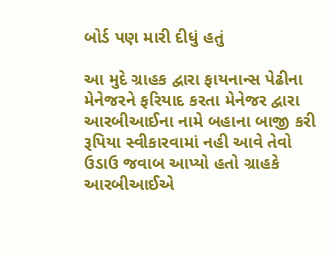બોર્ડ પણ મારી દીધું હતું

આ મુદે ગ્રાહક દ્વારા ફાયનાન્સ પેઢીના મેનેજરને ફરિયાદ કરતા મેનેજર દ્વારા આરબીઆઈના નામે બહાના બાજી કરી રૂપિયા સ્વીકારવામાં નહી આવે તેવો ઉડાઉ જવાબ આપ્યો હતો ગ્રાહકે આરબીઆઈએ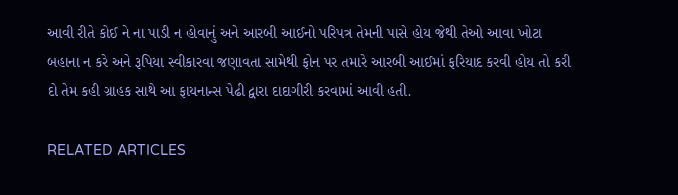આવી રીતે કોઈ ને ના પાડી ન હોવાનું અને આરબી આઈનો પરિપત્ર તેમની પાસે હોય જેથી તેઓ આવા ખોટા બહાના ન કરે અને રૂપિયા સ્વીકારવા જણાવતા સામેથી ફોન પર તમારે આરબી આઈમાં ફરિયાદ કરવી હોય તો કરી દો તેમ કહી ગ્રાહક સાથે આ ફાયનાન્સ પેઢી દ્વારા દાદાગીરી કરવામાં આવી હતી.

RELATED ARTICLES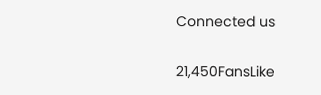Connected us

21,450FansLike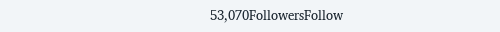53,070FollowersFollow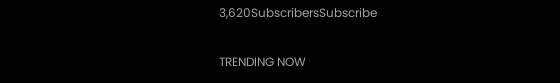3,620SubscribersSubscribe

TRENDING NOW